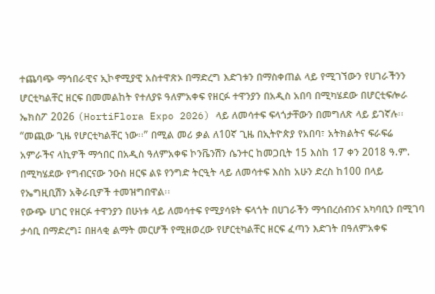ተጨባጭ ማኅበራዊና ኢኮኖሚያዊ አስተዋጽኦ በማድረግ እድገቱን በማስቀጠል ላይ የሚገኘውን የሀገራችንን ሆርቲካልቸር ዘርፍ በመመልከት የተለያዩ ዓለምአቀፍ የዘርፉ ተዋንያን በአዲስ አበባ በሚካሄደው በሆርቲፍሎራ ኤክስፖ 2026 (HortiFlora Expo 2026) ላይ ለመሳተፍ ፍላጎታቸውን በመግለጽ ላይ ይገኛሉ፡፡
“መጪው ጊዜ የሆርቲካልቸር ነው፡፡” በሚል መሪ ቃል ለ10ኛ ጊዜ በኢትዮጵያ የአበባ፣ አትክልትና ፍራፍሬ አምራችና ላኪዎች ማኅበር በአዲስ ዓለምአቀፍ ኮንቬንሽን ሴንተር ከመጋቢት 15 እስከ 17 ቀን 2018 ዓ.ም. በሚካሄደው የግብርናው ንዑስ ዘርፍ ልዩ የንግድ ትርዒት ላይ ለመሳተፍ እስከ አሁን ድረስ ከ100 በላይ የኤግዚቢሽን አቅራቢዎች ተመዝግበዋል፡፡
የውጭ ሀገር የዘርፉ ተዋንያን በሁነቱ ላይ ለመሳተፍ የሚያሳዩት ፍላጎት በሀገራችን ማኅበረሰብንና አካባቢን በሚገባ ታሳቢ በማድረግ፤ በዘላቂ ልማት መርሆች የሚዘወረው የሆርቲካልቸር ዘርፍ ፈጣን እድገት በዓለምአቀፍ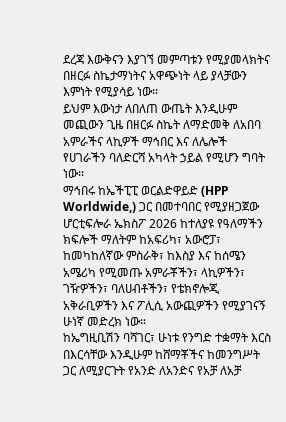ደረጃ እውቅናን እያገኘ መምጣቱን የሚያመላክትና በዘርፉ ስኬታማነትና አዋጭነት ላይ ያላቻውን እምነት የሚያሳይ ነው፡፡
ይህም እውነታ ለበለጠ ውጤት እንዲሁም መጪውን ጊዜ በዘርፉ ስኬት ለማድመቅ ለአበባ አምራችና ላኪዎች ማኅበር እና ለሌሎች የሀገራችን ባለድርሻ አካላት ኃይል የሚሆን ግባት ነው፡፡
ማኅበሩ ከኤችፒፒ ወርልድዋይድ (HPP Worldwide,) ጋር በመተባበር የሚያዘጋጀው ሆርቲፍሎራ ኤክስፖ 2026 ከተለያዩ የዓለማችን ክፍሎች ማለትም ከአፍሪካ፣ አውሮፓ፣ ከመካከለኛው ምስራቅ፣ ከእስያ እና ከሰሜን አሜሪካ የሚመጡ አምራቾችን፣ ላኪዎችን፣ ገዥዎችን፣ ባለሀብቶችን፣ የቴክኖሎጂ አቅራቢዎችን እና ፖሊሲ አውጪዎችን የሚያገናኝ ሁነኛ መድረክ ነው።
ከኤግዚቢሽን ባሻገር፣ ሁነቱ የንግድ ተቋማት እርስ በእርሳቸው እንዲሁም ከሸማቾችና ከመንግሥት ጋር ለሚያርጉት የአንድ ለአንድና የአቻ ለአቻ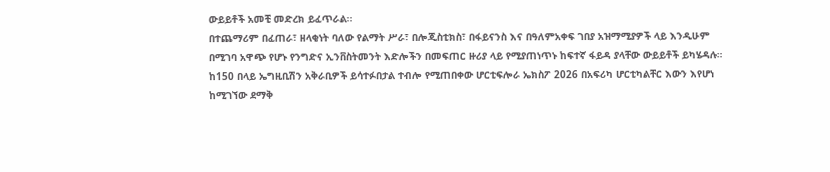ውይይቶች አመቺ መድረክ ይፈጥራል፡፡
በተጨማሪም በፈጠራ፣ ዘላቂነት ባለው የልማት ሥራ፣ በሎጂስቲክስ፣ በፋይናንስ እና በዓለምአቀፍ ገበያ አዝማሚያዎች ላይ እንዲሁም በሚገባ አዋጭ የሆኑ የንግድና ኢንቨስትመንት እድሎችን በመፍጠር ዙሪያ ላይ የሚያጠነጥኑ ከፍተኛ ፋይዳ ያላቸው ውይይቶች ይካሄዳሉ።
ከ150 በላይ ኤግዚቢሽን አቅራቢዎች ይሳተፉበታል ተብሎ የሚጠበቀው ሆርቲፍሎራ ኤክስፖ 2026 በአፍሪካ ሆርቲካልቸር እውን እየሆነ ከሚገኘው ደማቅ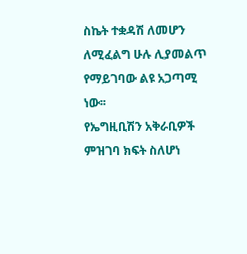ስኬት ተቋዳሽ ለመሆን ለሚፈልግ ሁሉ ሊያመልጥ የማይገባው ልዩ አጋጣሚ ነው፡፡
የኤግዚቢሽን አቅራቢዎች ምዝገባ ክፍት ስለሆነ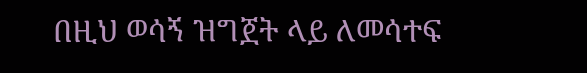በዚህ ወሳኝ ዝግጀት ላይ ለመሳተፍ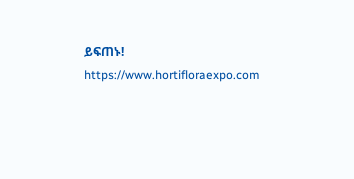ይፍጠኑ!
https://www.hortifloraexpo.com